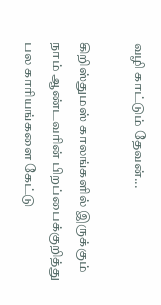வழி காட்டும் தேவன்...

கிறிஸ்துமஸ் காலங்களில் இருக்கும் நாம் ஆண்டவரின் பிறப்பைக்குறித்து பல காரியங்களை கேட்டு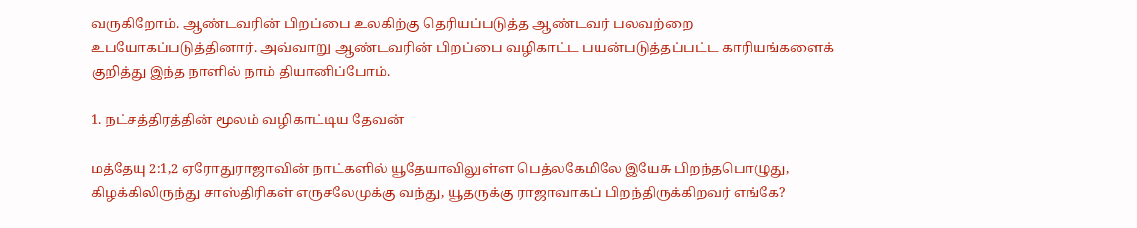வருகிறோம். ஆண்டவரின் பிறப்பை உலகிற்கு தெரியப்படுத்த ஆண்டவர் பலவற்றை உபயோகப்படுத்தினார். அவ்வாறு ஆண்டவரின் பிறப்பை வழிகாட்ட பயன்படுத்தப்பட்ட காரியங்களைக் குறித்து இந்த நாளில் நாம் தியானிப்போம்.

1. நட்சத்திரத்தின் மூலம் வழிகாட்டிய தேவன்

மத்தேயு 2:1,2 ஏரோதுராஜாவின் நாட்களில் யூதேயாவிலுள்ள பெத்லகேமிலே இயேசு பிறந்தபொழுது, கிழக்கிலிருந்து சாஸ்திரிகள் எருசலேமுக்கு வந்து, யூதருக்கு ராஜாவாகப் பிறந்திருக்கிறவர் எங்கே?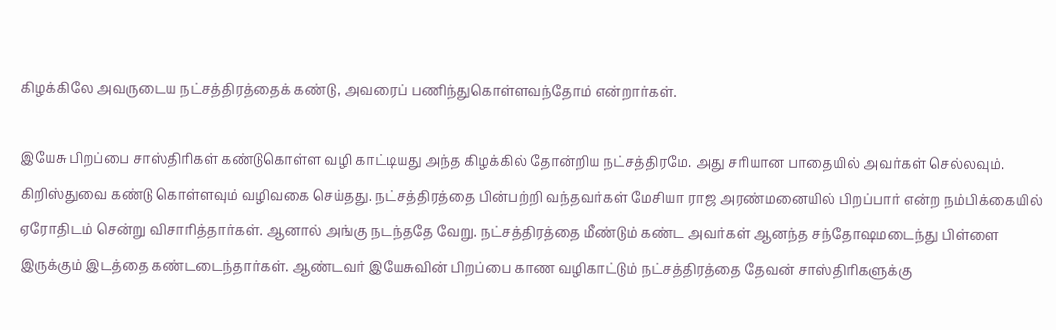கிழக்கிலே அவருடைய நட்சத்திரத்தைக் கண்டு, அவரைப் பணிந்துகொள்ளவந்தோம் என்றார்கள்.

இயேசு பிறப்பை சாஸ்திரிகள் கண்டுகொள்ள வழி காட்டியது அந்த கிழக்கில் தோன்றிய நட்சத்திரமே. அது சரியான பாதையில் அவர்கள் செல்லவும். கிறிஸ்துவை கண்டு கொள்ளவும் வழிவகை செய்தது. நட்சத்திரத்தை பின்பற்றி வந்தவர்கள் மேசியா ராஜ அரண்மனையில் பிறப்பார் என்ற நம்பிக்கையில் ஏரோதிடம் சென்று விசாரித்தார்கள். ஆனால் அங்கு நடந்ததே வேறு. நட்சத்திரத்தை மீண்டும் கண்ட அவர்கள் ஆனந்த சந்தோஷமடைந்து பிள்ளை இருக்கும் இடத்தை கண்டடைந்தார்கள். ஆண்டவர் இயேசுவின் பிறப்பை காண வழிகாட்டும் நட்சத்திரத்தை தேவன் சாஸ்திரிகளுக்கு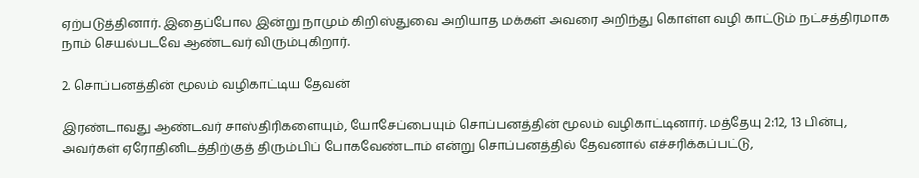ஏற்படுத்தினார். இதைப்போல இன்று நாமும் கிறிஸ்துவை அறியாத மக்கள் அவரை அறிந்து கொள்ள வழி காட்டும் நட்சத்திரமாக நாம் செயல்படவே ஆண்டவர் விரும்புகிறார்.

2. சொப்பனத்தின் மூலம் வழிகாட்டிய தேவன்

இரண்டாவது ஆண்டவர் சாஸ்திரிகளையும், யோசேப்பையும் சொப்பனத்தின் மூலம் வழிகாட்டினார். மத்தேயு 2:12, 13 பின்பு, அவர்கள் ஏரோதினிடத்திற்குத் திரும்பிப் போகவேண்டாம் என்று சொப்பனத்தில் தேவனால் எச்சரிக்கப்பட்டு,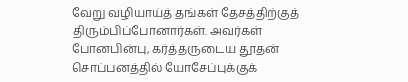வேறு வழியாய்த் தங்கள் தேசத்திற்குத் திரும்பிப்போனார்கள். அவர்கள் போனபின்பு, கர்த்தருடைய தூதன் சொப்பனத்தில் யோசேப்புக்குக்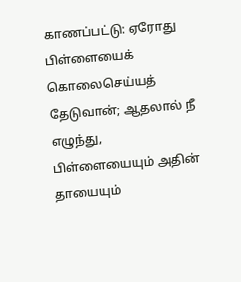காணப்பட்டு: ஏரோது பிள்ளையைக் கொலைசெய்யத் தேடுவான்; ஆதலால் நீ எழுந்து, பிள்ளையையும் அதின் தாயையும்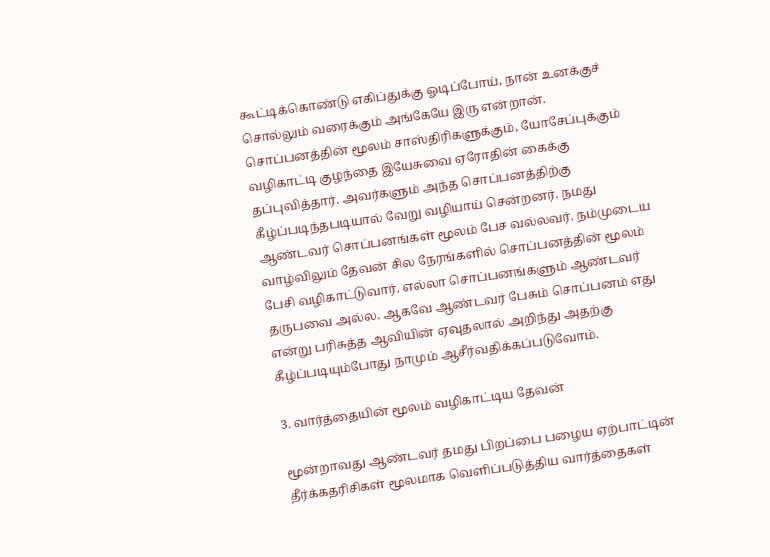கூட்டிக்கொண்டு எகிப்துக்கு ஓடிப்போய், நான் உனக்குச் சொல்லும் வரைக்கும் அங்கேயே இரு என்றான். சொப்பனத்தின் மூலம் சாஸ்திரிகளுக்கும், யோசேப்புக்கும் வழிகாட்டி குழந்தை இயேசுவை ஏரோதின் கைக்கு தப்புவித்தார். அவர்களும் அந்த சொப்பனத்திற்கு கீழ்ப்படிந்தபடியால் வேறு வழியாய் சென்றனர். நமது ஆண்டவர் சொப்பனங்கள் மூலம் பேச வல்லவர். நம்முடைய வாழ்விலும் தேவன் சில நேரங்களில் சொப்பனத்தின் மூலம் பேசி வழிகாட்டுவார். எல்லா சொப்பனங்களும் ஆண்டவர் தருபவை அல்ல. ஆகவே ஆண்டவர் பேசும் சொப்பனம் எது என்று பரிசுத்த ஆவியின் ஏவுதலால் அறிந்து அதற்கு கீழ்ப்படியும்போது நாமும் ஆசீர்வதிக்கப்படுவோம்.

3. வார்த்தையின் மூலம் வழிகாட்டிய தேவன்

மூன்றாவது ஆண்டவர் தமது பிறப்பை பழைய ஏற்பாட்டின் தீர்க்கதரிசிகள் மூலமாக வெளிப்படுத்திய வார்த்தைகள்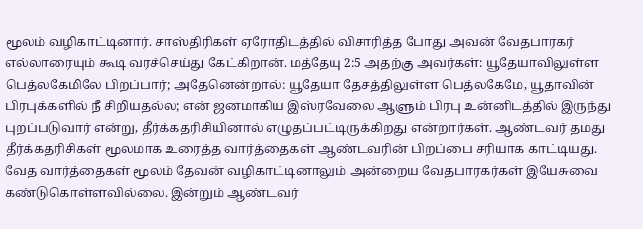மூலம் வழிகாட்டினார். சாஸ்திரிகள் ஏரோதிடத்தில் விசாரித்த போது அவன் வேதபாரகர் எல்லாரையும் கூடி வரச்செய்து கேட்கிறான். மத்தேயு 2:5 அதற்கு அவர்கள்: யூதேயாவிலுள்ள பெத்லகேமிலே பிறப்பார்; அதேனென்றால்: யூதேயா தேசத்திலுள்ள பெத்லகேமே, யூதாவின் பிரபுக்களில் நீ சிறியதல்ல; என் ஜனமாகிய இஸ்ரவேலை ஆளும் பிரபு உன்னிடத்தில் இருந்து புறப்படுவார் என்று, தீர்க்கதரிசியினால் எழுதப்பட்டிருக்கிறது என்றார்கள். ஆண்டவர் தமது தீர்க்கதரிசிகள் மூலமாக உரைத்த வார்த்தைகள் ஆண்டவரின் பிறப்பை சரியாக காட்டியது. வேத வார்த்தைகள் மூலம் தேவன் வழிகாட்டினாலும் அன்றைய வேதபாரகர்கள் இயேசுவை கண்டுகொள்ளவில்லை. இன்றும் ஆண்டவர்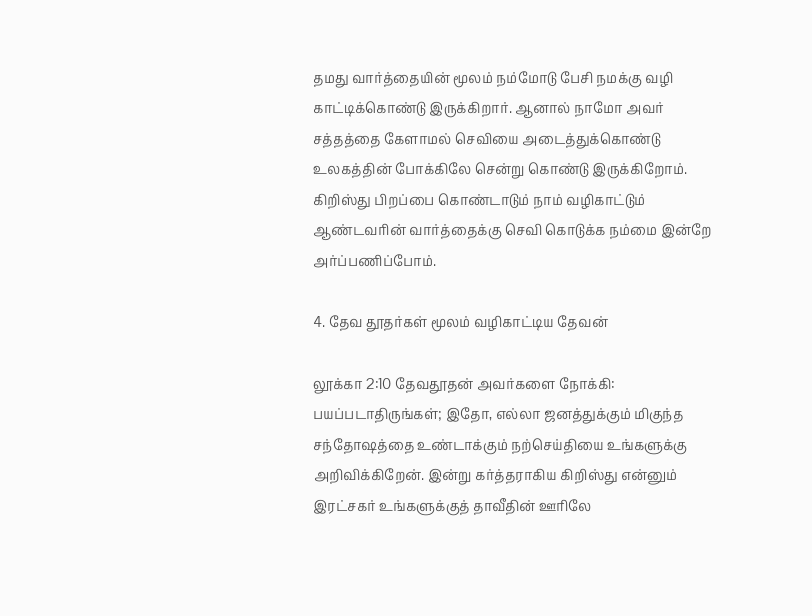தமது வார்த்தையின் மூலம் நம்மோடு பேசி நமக்கு வழி காட்டிக்கொண்டு இருக்கிறார். ஆனால் நாமோ அவர் சத்தத்தை கேளாமல் செவியை அடைத்துக்கொண்டு உலகத்தின் போக்கிலே சென்று கொண்டு இருக்கிறோம். கிறிஸ்து பிறப்பை கொண்டாடும் நாம் வழிகாட்டும் ஆண்டவரின் வார்த்தைக்கு செவி கொடுக்க நம்மை இன்றே அர்ப்பணிப்போம்.

4. தேவ தூதர்கள் மூலம் வழிகாட்டிய தேவன்

லூக்கா 2:10 தேவதூதன் அவர்களை நோக்கி: பயப்படாதிருங்கள்; இதோ, எல்லா ஜனத்துக்கும் மிகுந்த சந்தோஷத்தை உண்டாக்கும் நற்செய்தியை உங்களுக்கு அறிவிக்கிறேன். இன்று கர்த்தராகிய கிறிஸ்து என்னும் இரட்சகர் உங்களுக்குத் தாவீதின் ஊரிலே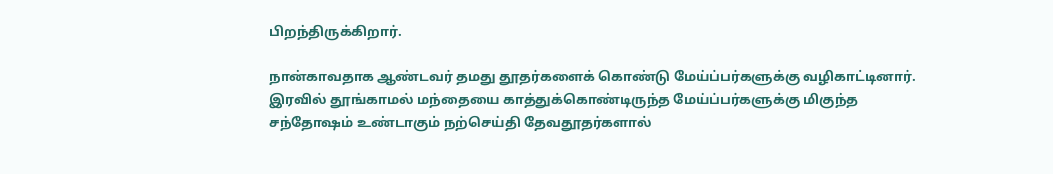பிறந்திருக்கிறார்.

நான்காவதாக ஆண்டவர் தமது தூதர்களைக் கொண்டு மேய்ப்பர்களுக்கு வழிகாட்டினார். இரவில் தூங்காமல் மந்தையை காத்துக்கொண்டிருந்த மேய்ப்பர்களுக்கு மிகுந்த சந்தோஷம் உண்டாகும் நற்செய்தி தேவதூதர்களால்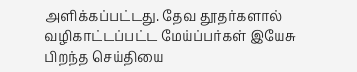அளிக்கப்பட்டது. தேவ தூதர்களால் வழிகாட்டப்பட்ட மேய்ப்பர்கள் இயேசு பிறந்த செய்தியை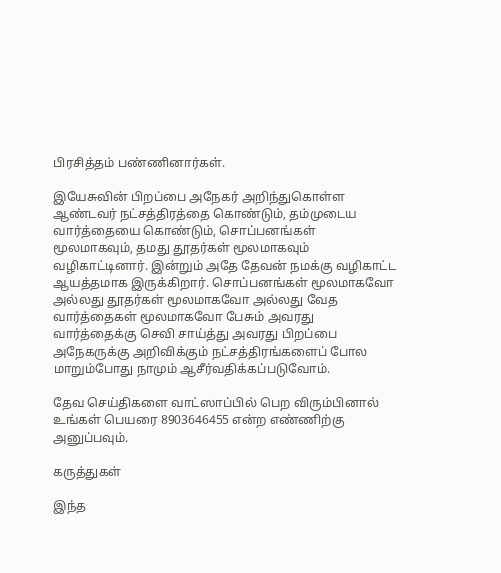பிரசித்தம் பண்ணினார்கள்.

இயேசுவின் பிறப்பை அநேகர் அறிந்துகொள்ள ஆண்டவர் நட்சத்திரத்தை கொண்டும், தம்முடைய வார்த்தையை கொண்டும், சொப்பனங்கள் மூலமாகவும், தமது தூதர்கள் மூலமாகவும் வழிகாட்டினார். இன்றும் அதே தேவன் நமக்கு வழிகாட்ட ஆயத்தமாக இருக்கிறார். சொப்பனங்கள் மூலமாகவோ அல்லது தூதர்கள் மூலமாகவோ அல்லது வேத வார்த்தைகள் மூலமாகவோ பேசும் அவரது வார்த்தைக்கு செவி சாய்த்து அவரது பிறப்பை அநேகருக்கு அறிவிக்கும் நட்சத்திரங்களைப் போல மாறும்போது நாமும் ஆசீர்வதிக்கப்படுவோம்.

தேவ செய்திகளை வாட்ஸாப்பில் பெற விரும்பினால் உங்கள் பெயரை 8903646455 என்ற எண்ணிற்கு அனுப்பவும்.

கருத்துகள்

இந்த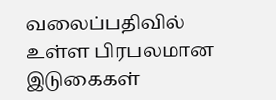வலைப்பதிவில் உள்ள பிரபலமான இடுகைகள்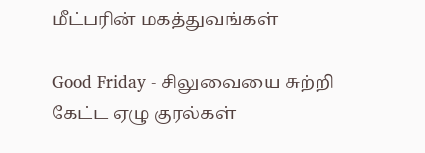மீட்பரின் மகத்துவங்கள்

Good Friday - சிலுவையை சுற்றி கேட்ட ஏழு குரல்கள்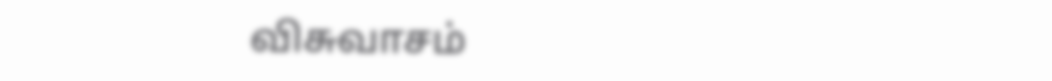விசுவாசம்